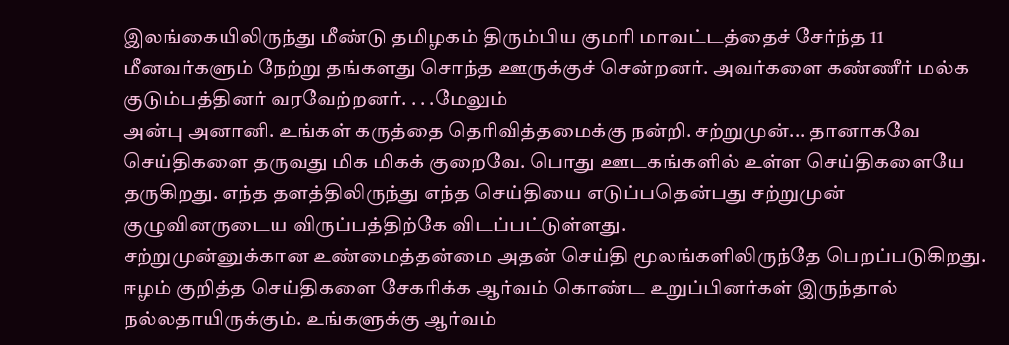இலங்கையிலிருந்து மீண்டு தமிழகம் திரும்பிய குமரி மாவட்டத்தைச் சேர்ந்த 11 மீனவர்களும் நேற்று தங்களது சொந்த ஊருக்குச் சென்றனர். அவர்களை கண்ணீர் மல்க குடும்பத்தினர் வரவேற்றனர். . . .மேலும்
அன்பு அனானி. உங்கள் கருத்தை தெரிவித்தமைக்கு நன்றி. சற்றுமுன்... தானாகவே செய்திகளை தருவது மிக மிகக் குறைவே. பொது ஊடகங்களில் உள்ள செய்திகளையே தருகிறது. எந்த தளத்திலிருந்து எந்த செய்தியை எடுப்பதென்பது சற்றுமுன் குழுவினருடைய விருப்பத்திற்கே விடப்பட்டுள்ளது.
சற்றுமுன்னுக்கான உண்மைத்தன்மை அதன் செய்தி மூலங்களிலிருந்தே பெறப்படுகிறது.
ஈழம் குறித்த செய்திகளை சேகரிக்க ஆர்வம் கொண்ட உறுப்பினர்கள் இருந்தால் நல்லதாயிருக்கும். உங்களுக்கு ஆர்வம்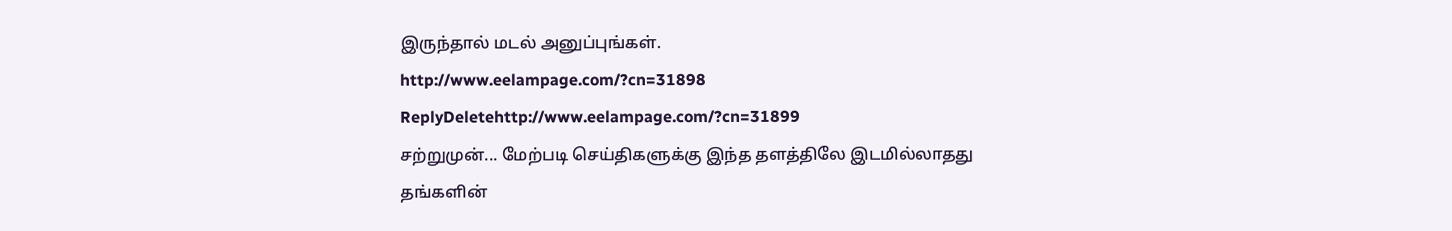இருந்தால் மடல் அனுப்புங்கள்.
http://www.eelampage.com/?cn=31898
ReplyDeletehttp://www.eelampage.com/?cn=31899
சற்றுமுன்... மேற்படி செய்திகளுக்கு இந்த தளத்திலே இடமில்லாதது தங்களின்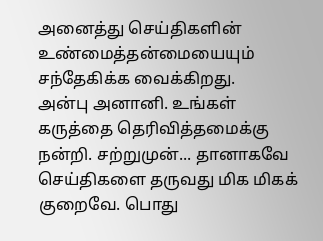அனைத்து செய்திகளின் உண்மைத்தன்மையையும் சந்தேகிக்க வைக்கிறது.
அன்பு அனானி. உங்கள் கருத்தை தெரிவித்தமைக்கு நன்றி. சற்றுமுன்... தானாகவே செய்திகளை தருவது மிக மிகக் குறைவே. பொது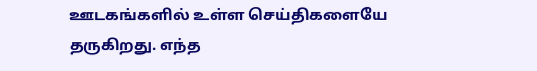ஊடகங்களில் உள்ள செய்திகளையே தருகிறது. எந்த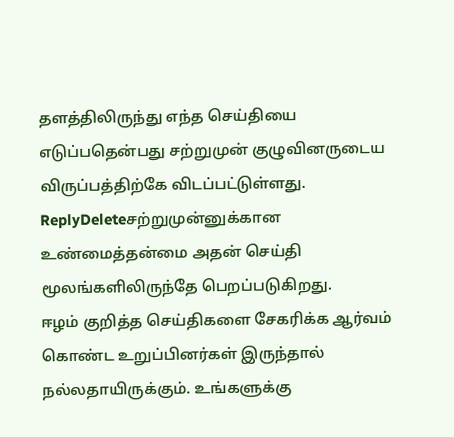தளத்திலிருந்து எந்த செய்தியை எடுப்பதென்பது சற்றுமுன் குழுவினருடைய விருப்பத்திற்கே விடப்பட்டுள்ளது.
ReplyDeleteசற்றுமுன்னுக்கான உண்மைத்தன்மை அதன் செய்தி மூலங்களிலிருந்தே பெறப்படுகிறது.
ஈழம் குறித்த செய்திகளை சேகரிக்க ஆர்வம் கொண்ட உறுப்பினர்கள் இருந்தால் நல்லதாயிருக்கும். உங்களுக்கு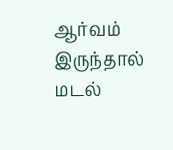ஆர்வம் இருந்தால் மடல்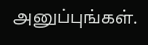அனுப்புங்கள்.